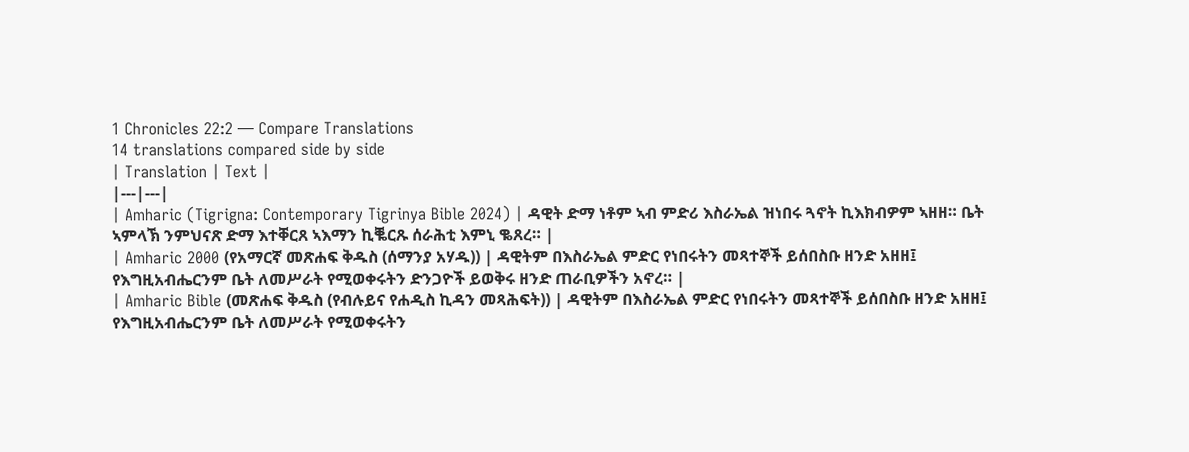1 Chronicles 22:2 — Compare Translations
14 translations compared side by side
| Translation | Text |
|---|---|
| Amharic (Tigrigna: Contemporary Tigrinya Bible 2024) | ዳዊት ድማ ነቶም ኣብ ምድሪ እስራኤል ዝነበሩ ጓኖት ኪእክብዎም ኣዘዘ። ቤት ኣምላኽ ንምህናጽ ድማ እተቐርጸ ኣእማን ኪቘርጹ ሰራሕቲ እምኒ ቈጸረ። |
| Amharic 2000 (የአማርኛ መጽሐፍ ቅዱስ (ሰማንያ አሃዱ)) | ዳዊትም በእስራኤል ምድር የነበሩትን መጻተኞች ይሰበስቡ ዘንድ አዘዘ፤ የእግዚአብሔርንም ቤት ለመሥራት የሚወቀሩትን ድንጋዮች ይወቅሩ ዘንድ ጠራቢዎችን አኖረ። |
| Amharic Bible (መጽሐፍ ቅዱስ (የብሉይና የሐዲስ ኪዳን መጻሕፍት)) | ዳዊትም በእስራኤል ምድር የነበሩትን መጻተኞች ይሰበስቡ ዘንድ አዘዘ፤ የእግዚአብሔርንም ቤት ለመሥራት የሚወቀሩትን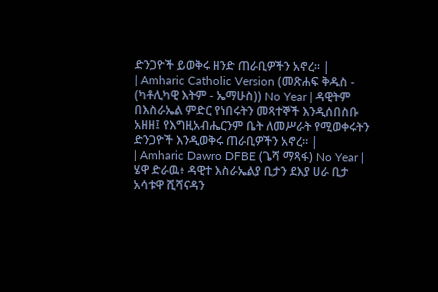ድንጋዮች ይወቅሩ ዘንድ ጠራቢዎችን አኖረ። |
| Amharic Catholic Version (መጽሐፍ ቅዱስ - (ካቶሊካዊ እትም - ኤማሁስ)) No Year | ዳዊትም በእስራኤል ምድር የነበሩትን መጻተኞች እንዲሰበስቡ አዘዘ፤ የእግዚአብሔርንም ቤት ለመሥራት የሚወቀሩትን ድንጋዮች እንዲወቅሩ ጠራቢዎችን አኖረ። |
| Amharic Dawro DFBE (ጌሻ ማጻፋ) No Year | ሄዋ ድራዉ፥ ዳዊተ እስራኤልያ ቢታን ደእያ ሀራ ቢታ አሳቱዋ ሺሻናዳን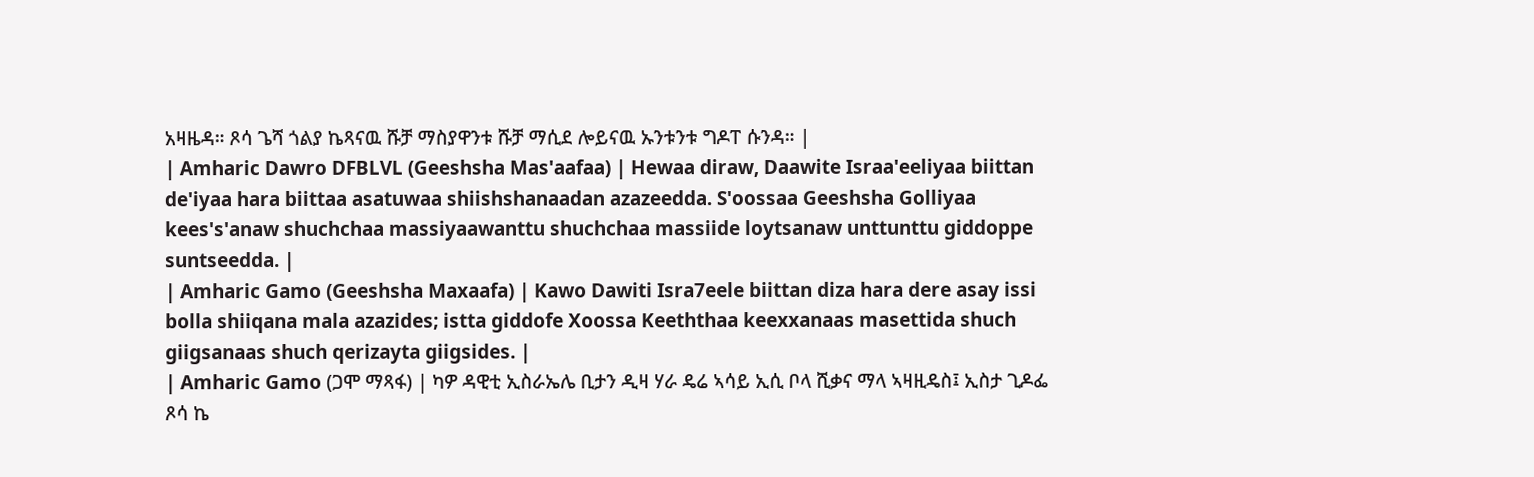አዛዜዳ። ጾሳ ጌሻ ጎልያ ኬጻናዉ ሹቻ ማስያዋንቱ ሹቻ ማሲደ ሎይናዉ ኡንቱንቱ ግዶፐ ሱንዳ። |
| Amharic Dawro DFBLVL (Geeshsha Mas'aafaa) | Hewaa diraw, Daawite Israa'eeliyaa biittan de'iyaa hara biittaa asatuwaa shiishshanaadan azazeedda. S'oossaa Geeshsha Golliyaa kees's'anaw shuchchaa massiyaawanttu shuchchaa massiide loytsanaw unttunttu giddoppe suntseedda. |
| Amharic Gamo (Geeshsha Maxaafa) | Kawo Dawiti Isra7eele biittan diza hara dere asay issi bolla shiiqana mala azazides; istta giddofe Xoossa Keeththaa keexxanaas masettida shuch giigsanaas shuch qerizayta giigsides. |
| Amharic Gamo (ጋሞ ማጻፋ) | ካዎ ዳዊቲ ኢስራኤሌ ቢታን ዲዛ ሃራ ዴሬ ኣሳይ ኢሲ ቦላ ሺቃና ማላ ኣዛዚዴስ፤ ኢስታ ጊዶፌ ጾሳ ኬ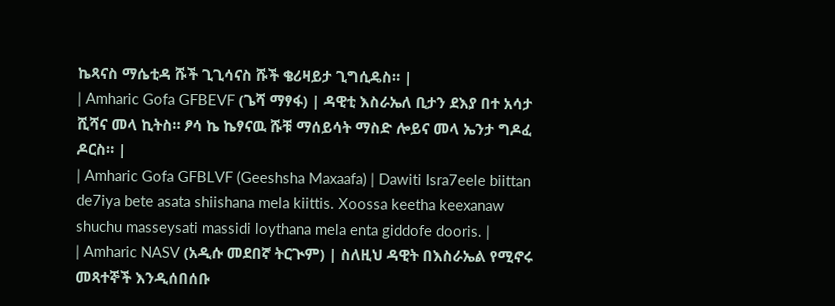ኬጻናስ ማሴቲዳ ሹች ጊጊሳናስ ሹች ቄሪዛይታ ጊግሲዴስ። |
| Amharic Gofa GFBEVF (ጌሻ ማፃፋ) | ዳዊቲ እስራኤለ ቢታን ደእያ በተ አሳታ ሺሻና መላ ኪትስ። ፆሳ ኬ ኬፃናዉ ሹቹ ማሰይሳት ማስድ ሎይና መላ ኤንታ ግዶፈ ዶርስ። |
| Amharic Gofa GFBLVF (Geeshsha Maxaafa) | Dawiti Isra7eele biittan de7iya bete asata shiishana mela kiittis. Xoossa keetha keexanaw shuchu masseysati massidi loythana mela enta giddofe dooris. |
| Amharic NASV (አዲሱ መደበኛ ትርጒም) | ስለዚህ ዳዊት በእስራኤል የሚኖሩ መጻተኞች እንዲሰበሰቡ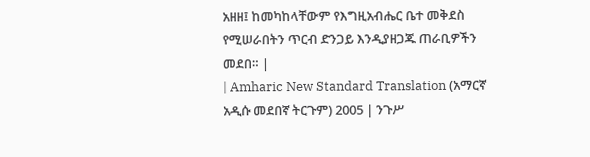አዘዘ፤ ከመካከላቸውም የእግዚአብሔር ቤተ መቅደስ የሚሠራበትን ጥርብ ድንጋይ እንዲያዘጋጁ ጠራቢዎችን መደበ። |
| Amharic New Standard Translation (አማርኛ አዲሱ መደበኛ ትርጉም) 2005 | ንጉሥ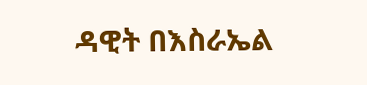ዳዊት በእስራኤል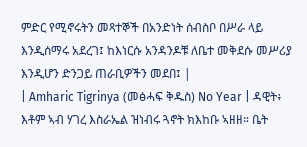ምድር የሚኖሩትን መጻተኞች በአንድነት ሰብስቦ በሥራ ላይ እንዲሰማሩ አደረገ፤ ከእነርሱ አንዳንዶቹ ለቤተ መቅደሱ መሥሪያ እንዲሆን ድንጋይ ጠራቢዎችን መደበ፤ |
| Amharic Tigrinya (መፅሓፍ ቅዱስ) No Year | ዳዊት፥ እቶም ኣብ ሃገረ እስራኤል ዝነብሩ ጓኖት ክእከቡ ኣዘዘ። ቤት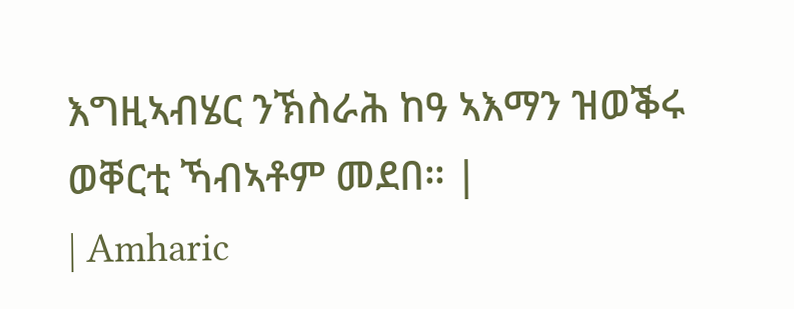እግዚኣብሄር ንኽስራሕ ከዓ ኣእማን ዝወቕሩ ወቐርቲ ኻብኣቶም መደበ። |
| Amharic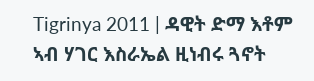Tigrinya 2011 | ዳዊት ድማ እቶም ኣብ ሃገር እስራኤል ዚነብሩ ጓኖት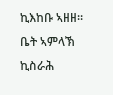ኪእከቡ ኣዘዘ። ቤት ኣምላኽ ኪስራሕ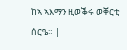ከኣ ኣእማን ዚወቕሩ ወቐርቲ ሰርዔ። |